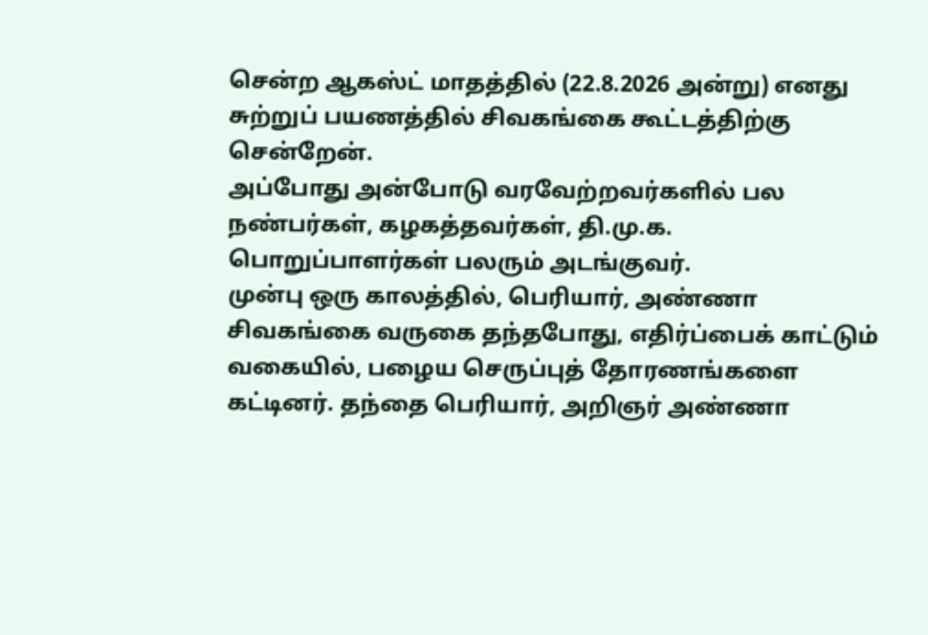சென்ற ஆகஸ்ட் மாதத்தில் (22.8.2026 அன்று) எனது சுற்றுப் பயணத்தில் சிவகங்கை கூட்டத்திற்கு சென்றேன்.
அப்போது அன்போடு வரவேற்றவர்களில் பல நண்பர்கள், கழகத்தவர்கள், தி.மு.க. பொறுப்பாளர்கள் பலரும் அடங்குவர்.
முன்பு ஒரு காலத்தில், பெரியார், அண்ணா சிவகங்கை வருகை தந்தபோது, எதிர்ப்பைக் காட்டும் வகையில், பழைய செருப்புத் தோரணங்களை கட்டினர். தந்தை பெரியார், அறிஞர் அண்ணா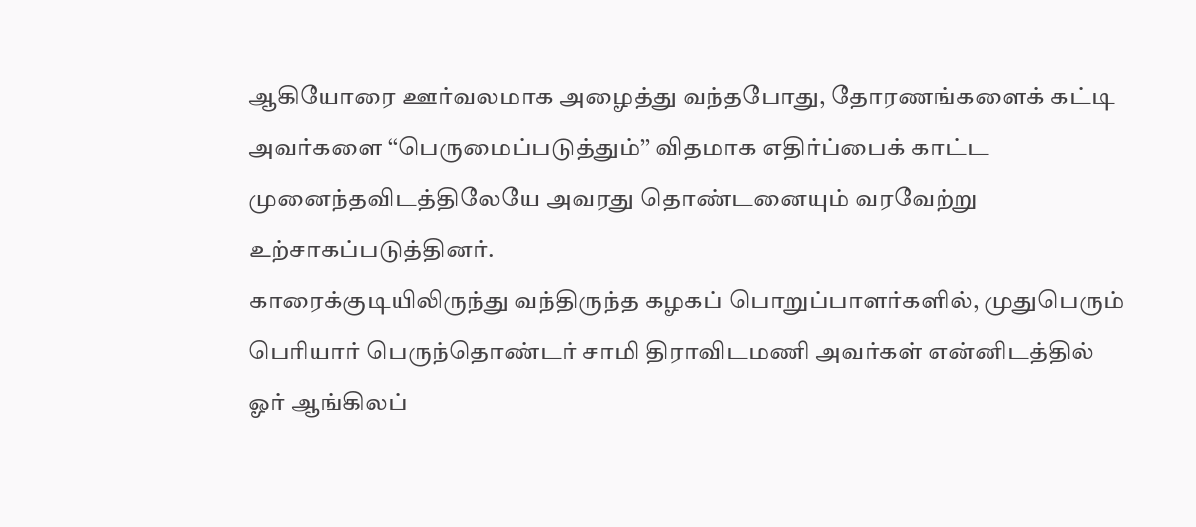ஆகியோரை ஊர்வலமாக அழைத்து வந்தபோது, தோரணங்களைக் கட்டி அவர்களை ‘‘பெருமைப்படுத்தும்’’ விதமாக எதிர்ப்பைக் காட்ட முனைந்தவிடத்திலேயே அவரது தொண்டனையும் வரவேற்று உற்சாகப்படுத்தினர்.
காரைக்குடியிலிருந்து வந்திருந்த கழகப் பொறுப்பாளர்களில், முதுபெரும் பெரியார் பெருந்தொண்டர் சாமி திராவிடமணி அவர்கள் என்னிடத்தில் ஓர் ஆங்கிலப்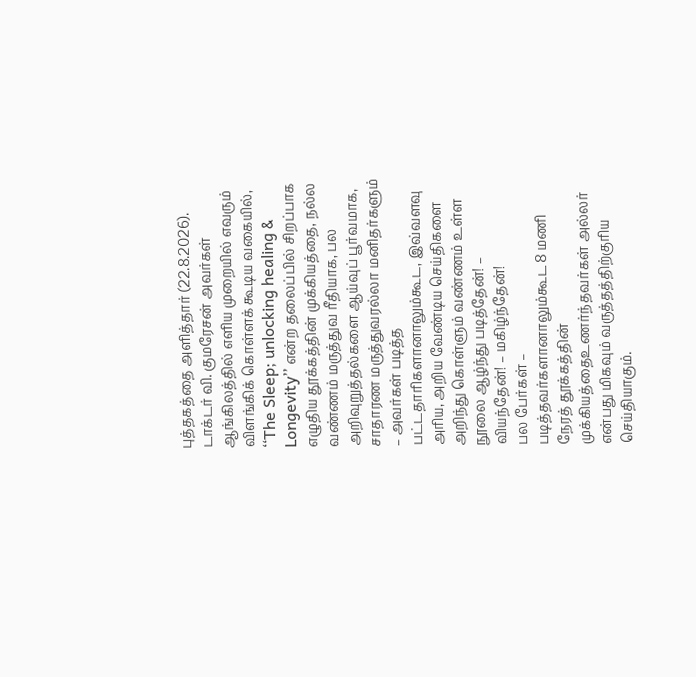புத்தகத்தை அளித்தார் (22.8.2026).
டாக்டர் வி. குமரேசன் அவர்கள் ஆங்கிலத்தில் எளிய முறையில் எவரும் விளங்கிக் கொள்ளக் கூடிய வகையில், ‘‘The Sleep; unlocking healing & Longevity’’ என்ற தலைப்பில் சிறப்பாக எழுதிய தூக்கத்தின் முக்கியத்தை, நல்ல வண்ணம் மருத்துவ ரீதியாக, பல அறிவுறுத்தல்களை ஆய்வுப் பூர்வமாக, சாதாரண மருத்துவரல்லா மனிதர்களும் – அவர்கள் படித்த பட்டதாரிகளானாலும்கூட, இவ்வளவு அரிய, அறிய வேண்டிய செய்திகளை அறிந்து கொள்ளும் வண்ணம் உள்ள நூலை ஆழ்ந்து படித்தேன்! – வியந்தேன்! – மகிழ்ந்தேன்!
பல பேர்கள் – படித்தவர்களானாலும்கூட 8 மணி நேரத் தூக்கத்தின் முக்கியத்தைஉணர்ந்தவர்கள் அல்லர் என்பது மிகவும் வருத்தத்திற்குரிய செய்தியாகும்.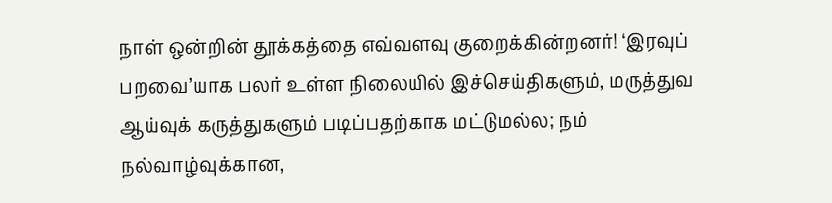நாள் ஒன்றின் தூக்கத்தை எவ்வளவு குறைக்கின்றனர்! ‘இரவுப் பறவை’யாக பலர் உள்ள நிலையில் இச்செய்திகளும், மருத்துவ ஆய்வுக் கருத்துகளும் படிப்பதற்காக மட்டுமல்ல; நம் நல்வாழ்வுக்கான,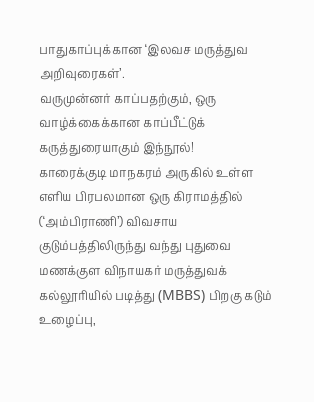பாதுகாப்புக்கான ‘இலவச மருத்துவ அறிவுரைகள்’.
வருமுன்னர் காப்பதற்கும், ஒரு வாழ்க்கைக்கான காப்பீட்டுக் கருத்துரையாகும் இந்நூல்!
காரைக்குடி மாநகரம் அருகில் உள்ள எளிய பிரபலமான ஒரு கிராமத்தில் (‘அம்பிராணி’) விவசாய குடும்பத்திலிருந்து வந்து புதுவை மணக்குள விநாயகர் மருத்துவக் கல்லூரியில் படித்து (MBBS) பிறகு கடும் உழைப்பு,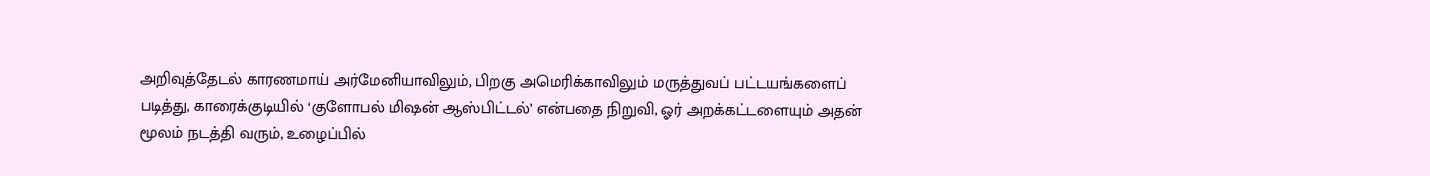அறிவுத்தேடல் காரணமாய் அர்மேனியாவிலும், பிறகு அமெரிக்காவிலும் மருத்துவப் பட்டயங்களைப் படித்து, காரைக்குடியில் ‘குளோபல் மிஷன் ஆஸ்பிட்டல்’ என்பதை நிறுவி, ஓர் அறக்கட்டளையும் அதன் மூலம் நடத்தி வரும், உழைப்பில்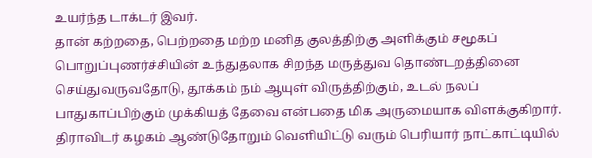உயர்ந்த டாக்டர் இவர்.
தான் கற்றதை, பெற்றதை மற்ற மனித குலத்திற்கு அளிக்கும் சமூகப் பொறுப்புணர்ச்சியின் உந்துதலாக சிறந்த மருத்துவ தொண்டறத்தினை செய்துவருவதோடு, தூக்கம் நம் ஆயுள் விருத்திற்கும், உடல் நலப் பாதுகாப்பிற்கும் முக்கியத் தேவை என்பதை மிக அருமையாக விளக்குகிறார்.
திராவிடர் கழகம் ஆண்டுதோறும் வெளியிட்டு வரும் பெரியார் நாட்காட்டியில்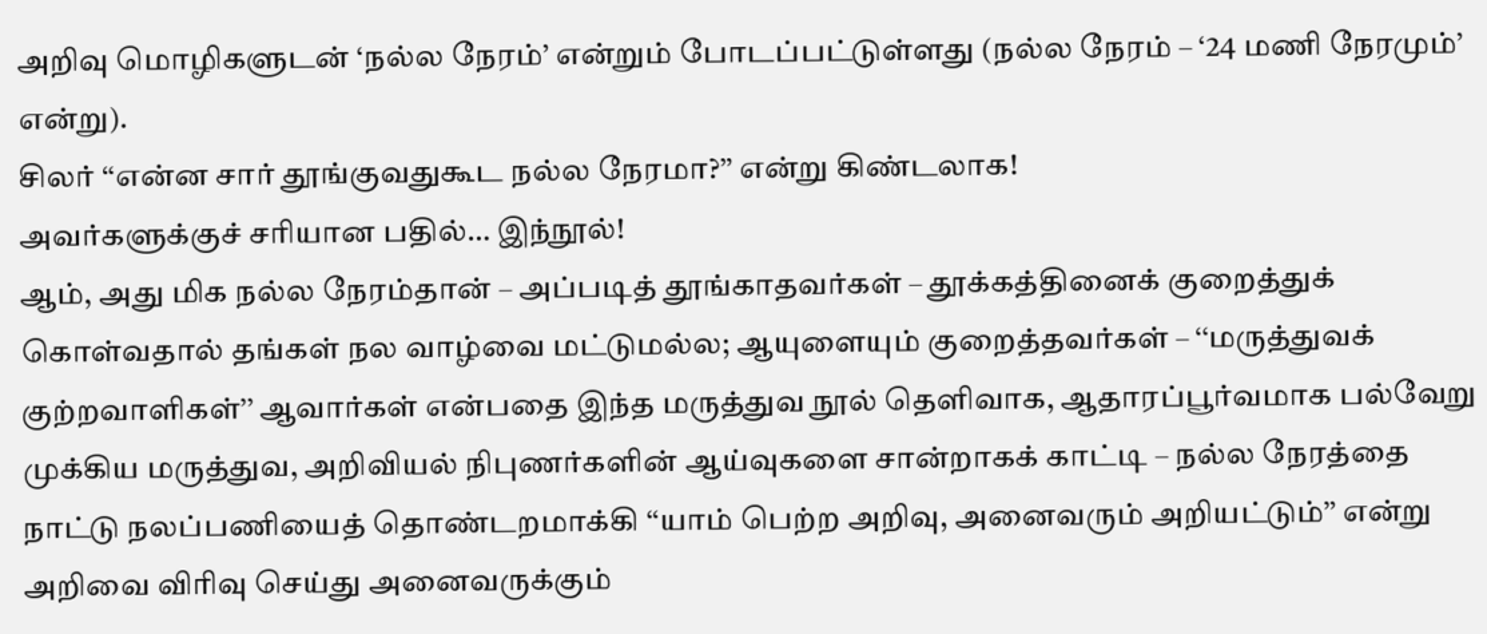அறிவு மொழிகளுடன் ‘நல்ல நேரம்’ என்றும் போடப்பட்டுள்ளது (நல்ல நேரம் – ‘24 மணி நேரமும்’ என்று).
சிலர் ‘‘என்ன சார் தூங்குவதுகூட நல்ல நேரமா?’’ என்று கிண்டலாக!
அவர்களுக்குச் சரியான பதில்… இந்நூல்!
ஆம், அது மிக நல்ல நேரம்தான் – அப்படித் தூங்காதவர்கள் – தூக்கத்தினைக் குறைத்துக் கொள்வதால் தங்கள் நல வாழ்வை மட்டுமல்ல; ஆயுளையும் குறைத்தவர்கள் – ‘‘மருத்துவக் குற்றவாளிகள்’’ ஆவார்கள் என்பதை இந்த மருத்துவ நூல் தெளிவாக, ஆதாரப்பூர்வமாக பல்வேறு முக்கிய மருத்துவ, அறிவியல் நிபுணர்களின் ஆய்வுகளை சான்றாகக் காட்டி – நல்ல நேரத்தை நாட்டு நலப்பணியைத் தொண்டறமாக்கி ‘‘யாம் பெற்ற அறிவு, அனைவரும் அறியட்டும்’’ என்று அறிவை விரிவு செய்து அனைவருக்கும்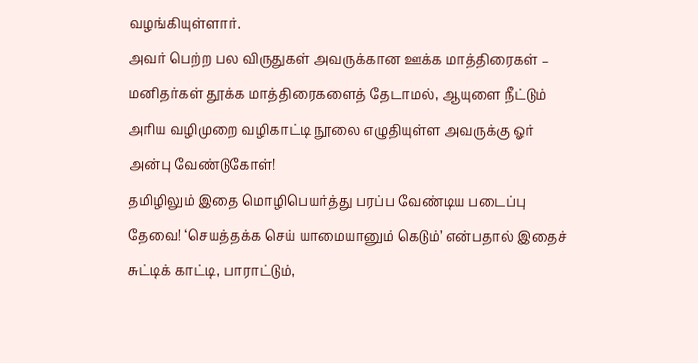வழங்கியுள்ளார்.
அவர் பெற்ற பல விருதுகள் அவருக்கான ஊக்க மாத்திரைகள் – மனிதர்கள் தூக்க மாத்திரைகளைத் தேடாமல், ஆயுளை நீட்டும் அரிய வழிமுறை வழிகாட்டி நூலை எழுதியுள்ள அவருக்கு ஓர் அன்பு வேண்டுகோள்!
தமிழிலும் இதை மொழிபெயர்த்து பரப்ப வேண்டிய படைப்பு தேவை! ‘செயத்தக்க செய் யாமையானும் கெடும்’ என்பதால் இதைச் சுட்டிக் காட்டி, பாராட்டும்,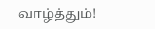வாழ்த்தும்!